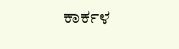ಕಾರ್ಕಳ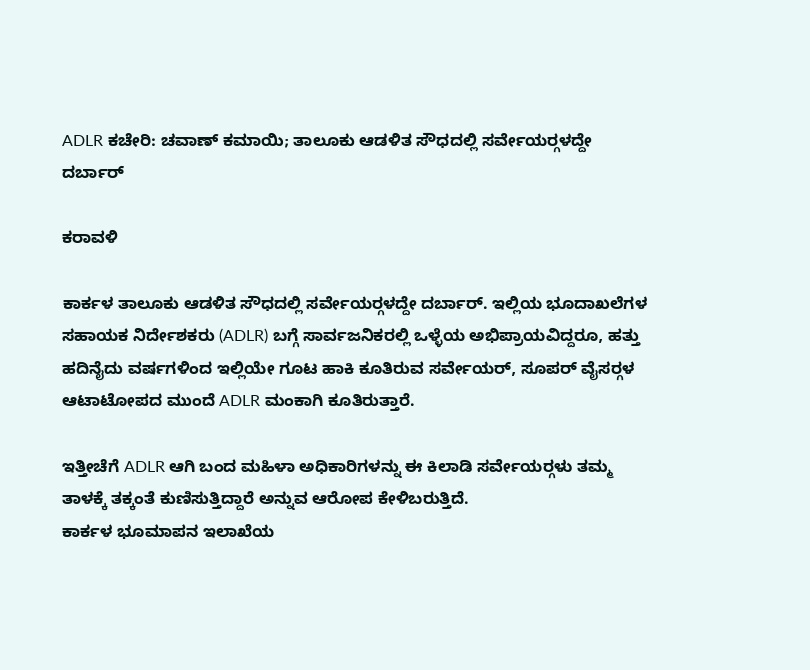ADLR ಕಚೇರಿ: ಚವಾಣ್ ಕಮಾಯಿ; ತಾಲೂಕು ಆಡಳಿತ ಸೌಧದಲ್ಲಿ ಸರ್ವೇಯರ್‍ಗಳದ್ದೇ ದರ್ಬಾರ್

ಕರಾವಳಿ

ಕಾರ್ಕಳ ತಾಲೂಕು ಆಡಳಿತ ಸೌಧದಲ್ಲಿ ಸರ್ವೇಯರ್‍ಗಳದ್ದೇ ದರ್ಬಾರ್. ಇಲ್ಲಿಯ ಭೂದಾಖಲೆಗಳ ಸಹಾಯಕ ನಿರ್ದೇಶಕರು (ADLR) ಬಗ್ಗೆ ಸಾರ್ವಜನಿಕರಲ್ಲಿ ಒಳ್ಳೆಯ ಅಭಿಪ್ರಾಯವಿದ್ದರೂ, ಹತ್ತು ಹದಿನೈದು ವರ್ಷಗಳಿಂದ ಇಲ್ಲಿಯೇ ಗೂಟ ಹಾಕಿ ಕೂತಿರುವ ಸರ್ವೇಯರ್, ಸೂಪರ್ ವೈಸರ್‍ಗಳ ಆಟಾಟೋಪದ ಮುಂದೆ ADLR ಮಂಕಾಗಿ ಕೂತಿರುತ್ತಾರೆ.

ಇತ್ತೀಚೆಗೆ ADLR ಆಗಿ ಬಂದ ಮಹಿಳಾ ಅಧಿಕಾರಿಗಳನ್ನು ಈ ಕಿಲಾಡಿ ಸರ್ವೇಯರ್‍ಗಳು ತಮ್ಮ ತಾಳಕ್ಕೆ ತಕ್ಕಂತೆ ಕುಣಿಸುತ್ತಿದ್ದಾರೆ ಅನ್ನುವ ಆರೋಪ ಕೇಳಿಬರುತ್ತಿದೆ.
ಕಾರ್ಕಳ ಭೂಮಾಪನ ಇಲಾಖೆಯ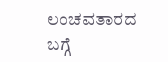ಲಂಚವತಾರದ ಬಗ್ಗೆ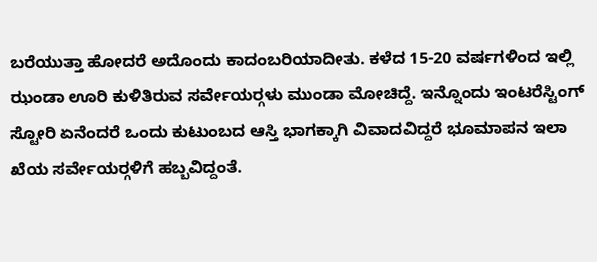ಬರೆಯುತ್ತಾ ಹೋದರೆ ಅದೊಂದು ಕಾದಂಬರಿಯಾದೀತು. ಕಳೆದ 15-20 ವರ್ಷಗಳಿಂದ ಇಲ್ಲಿ ಝಂಡಾ ಊರಿ ಕುಳಿತಿರುವ ಸರ್ವೇಯರ್‍ಗಳು ಮುಂಡಾ ಮೋಚಿದ್ದೆ. ಇನ್ನೊಂದು ಇಂಟರೆಸ್ಟಿಂಗ್ ಸ್ಟೋರಿ ಏನೆಂದರೆ ಒಂದು ಕುಟುಂಬದ ಆಸ್ತಿ ಭಾಗಕ್ಕಾಗಿ ವಿವಾದವಿದ್ದರೆ ಭೂಮಾಪನ ಇಲಾ ಖೆಯ ಸರ್ವೇಯರ್‍ಗಳಿಗೆ ಹಬ್ಬವಿದ್ದಂತೆ.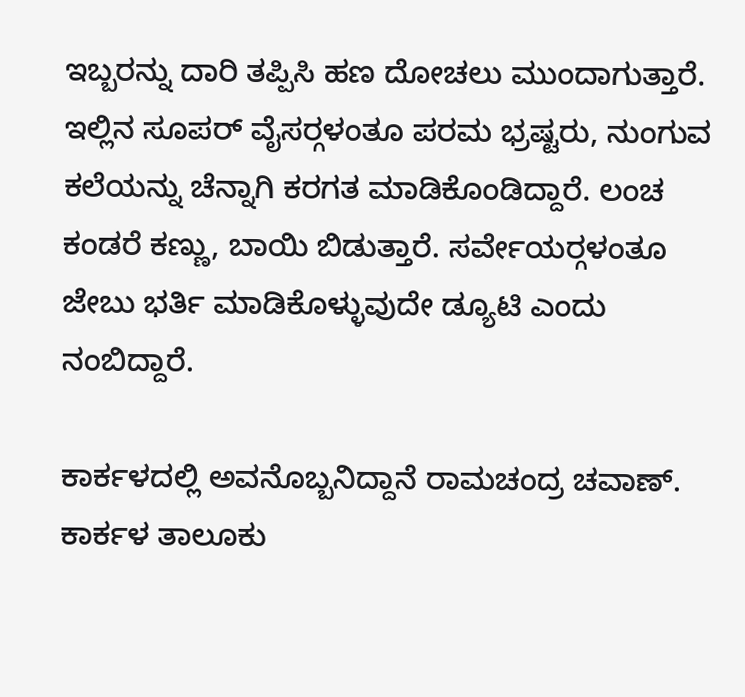ಇಬ್ಬರನ್ನು ದಾರಿ ತಪ್ಪಿಸಿ ಹಣ ದೋಚಲು ಮುಂದಾಗುತ್ತಾರೆ. ಇಲ್ಲಿನ ಸೂಪರ್ ವೈಸರ್‍ಗಳಂತೂ ಪರಮ ಭ್ರಷ್ಟರು, ನುಂಗುವ ಕಲೆಯನ್ನು ಚೆನ್ನಾಗಿ ಕರಗತ ಮಾಡಿಕೊಂಡಿದ್ದಾರೆ. ಲಂಚ ಕಂಡರೆ ಕಣ್ಣು, ಬಾಯಿ ಬಿಡುತ್ತಾರೆ. ಸರ್ವೇಯರ್‍ಗಳಂತೂ ಜೇಬು ಭರ್ತಿ ಮಾಡಿಕೊಳ್ಳುವುದೇ ಡ್ಯೂಟಿ ಎಂದು ನಂಬಿದ್ದಾರೆ.

ಕಾರ್ಕಳದಲ್ಲಿ ಅವನೊಬ್ಬನಿದ್ದಾನೆ ರಾಮಚಂದ್ರ ಚವಾಣ್. ಕಾರ್ಕಳ ತಾಲೂಕು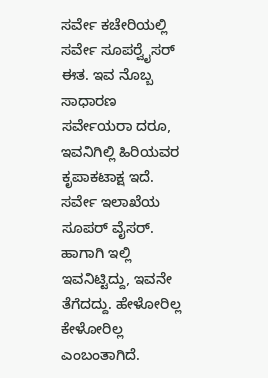ಸರ್ವೇ ಕಚೇರಿಯಲ್ಲಿ ಸರ್ವೇ ಸೂಪರ್‍ವೈಸರ್ ಈತ. ಇವ ನೊಬ್ಬ ಸಾಧಾರಣ ಸರ್ವೇಯರಾ ದರೂ, ಇವನಿಗಿಲ್ಲಿ ಹಿರಿಯವರ ಕೃಪಾಕಟಾಕ್ಷ ಇದೆ. ಸರ್ವೇ ಇಲಾಖೆಯ ಸೂಪರ್ ವೈಸರ್. ಹಾಗಾಗಿ ಇಲ್ಲಿ ಇವನಿಟ್ಟಿದ್ದು, ಇವನೇ ತೆಗೆದದ್ದು. ಹೇಳೋರಿಲ್ಲ ಕೇಳೋರಿಲ್ಲ ಎಂಬಂತಾಗಿದೆ.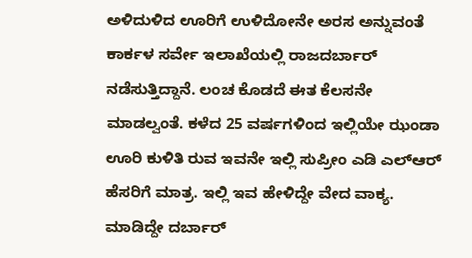ಅಳಿದುಳಿದ ಊರಿಗೆ ಉಳಿದೋನೇ ಅರಸ ಅನ್ನುವಂತೆ ಕಾರ್ಕಳ ಸರ್ವೇ ಇಲಾಖೆಯಲ್ಲಿ ರಾಜದರ್ಬಾರ್ ನಡೆಸುತ್ತಿದ್ದಾನೆ. ಲಂಚ ಕೊಡದೆ ಈತ ಕೆಲಸನೇ ಮಾಡಲ್ವಂತೆ. ಕಳೆದ 25 ವರ್ಷಗಳಿಂದ ಇಲ್ಲಿಯೇ ಝಂಡಾ ಊರಿ ಕುಳಿತಿ ರುವ ಇವನೇ ಇಲ್ಲಿ ಸುಪ್ರೀಂ ಎಡಿ ಎಲ್‍ಆರ್ ಹೆಸರಿಗೆ ಮಾತ್ರ. ಇಲ್ಲಿ ಇವ ಹೇಳಿದ್ದೇ ವೇದ ವಾಕ್ಯ. ಮಾಡಿದ್ದೇ ದರ್ಬಾರ್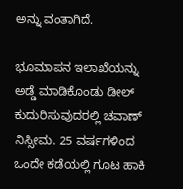ಅನ್ನು ವಂತಾಗಿದೆ.

ಭೂಮಾಪನ ಇಲಾಖೆಯನ್ನು ಅಡ್ಡೆ ಮಾಡಿಕೊಂಡು ಡೀಲ್ ಕುದುರಿಸುವುದರಲ್ಲಿ ಚವಾಣ್ ನಿಸ್ಸೀಮ. 25 ವರ್ಷಗಳಿಂದ ಒಂದೇ ಕಡೆಯಲ್ಲಿ ಗೂಟ ಹಾಕಿ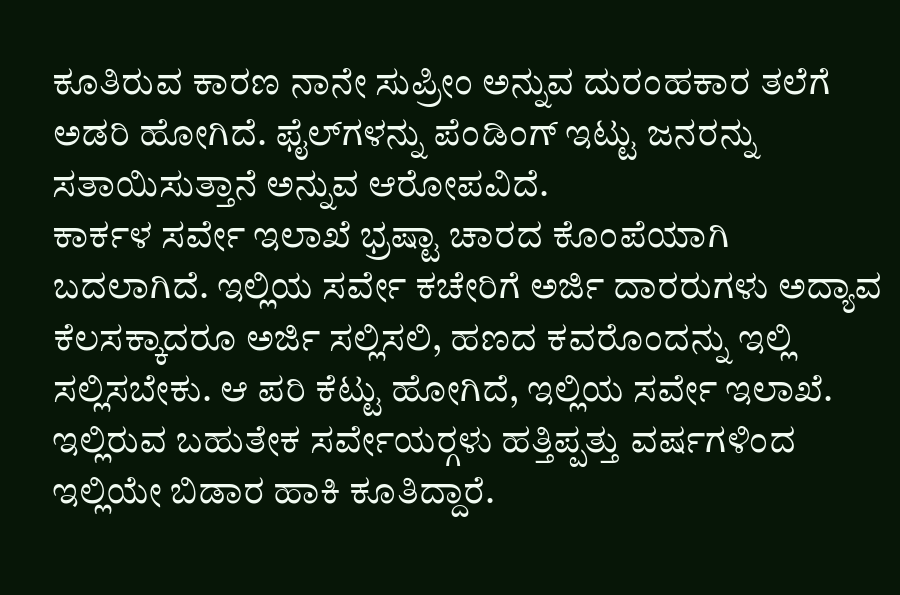ಕೂತಿರುವ ಕಾರಣ ನಾನೇ ಸುಪ್ರೀಂ ಅನ್ನುವ ದುರಂಹಕಾರ ತಲೆಗೆ ಅಡರಿ ಹೋಗಿದೆ. ಫೈಲ್‍ಗಳನ್ನು ಪೆಂಡಿಂಗ್ ಇಟ್ಟು ಜನರನ್ನು ಸತಾಯಿಸುತ್ತಾನೆ ಅನ್ನುವ ಆರೋಪವಿದೆ.
ಕಾರ್ಕಳ ಸರ್ವೇ ಇಲಾಖೆ ಭ್ರಷ್ಟಾ ಚಾರದ ಕೊಂಪೆಯಾಗಿ ಬದಲಾಗಿದೆ. ಇಲ್ಲಿಯ ಸರ್ವೇ ಕಚೇರಿಗೆ ಅರ್ಜಿ ದಾರರುಗಳು ಅದ್ಯಾವ ಕೆಲಸಕ್ಕಾದರೂ ಅರ್ಜಿ ಸಲ್ಲಿಸಲಿ, ಹಣದ ಕವರೊಂದನ್ನು ಇಲ್ಲಿ ಸಲ್ಲಿಸಬೇಕು. ಆ ಪರಿ ಕೆಟ್ಟು ಹೋಗಿದೆ, ಇಲ್ಲಿಯ ಸರ್ವೇ ಇಲಾಖೆ. ಇಲ್ಲಿರುವ ಬಹುತೇಕ ಸರ್ವೇಯರ್‍ಗಳು ಹತ್ತಿಪ್ಪತ್ತು ವರ್ಷಗಳಿಂದ ಇಲ್ಲಿಯೇ ಬಿಡಾರ ಹಾಕಿ ಕೂತಿದ್ದಾರೆ.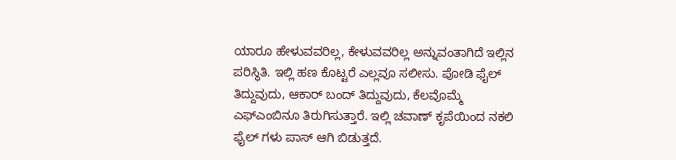ಯಾರೂ ಹೇಳುವವರಿಲ್ಲ, ಕೇಳುವವರಿಲ್ಲ ಅನ್ನುವಂತಾಗಿದೆ ಇಲ್ಲಿನ ಪರಿಸ್ಥಿತಿ. ಇಲ್ಲಿ ಹಣ ಕೊಟ್ಟರೆ ಎಲ್ಲವೂ ಸಲೀಸು. ಪೋಡಿ ಫೈಲ್ ತಿದ್ದುವುದು, ಆಕಾರ್ ಬಂದ್ ತಿದ್ದುವುದು, ಕೆಲವೊಮ್ಮೆ ಎಫ್‍ಎಂಬಿನೂ ತಿರುಗಿಸುತ್ತಾರೆ. ಇಲ್ಲಿ ಚವಾಣ್ ಕೃಪೆಯಿಂದ ನಕಲಿ ಫೈಲ್ ಗಳು ಪಾಸ್ ಆಗಿ ಬಿಡುತ್ತದೆ.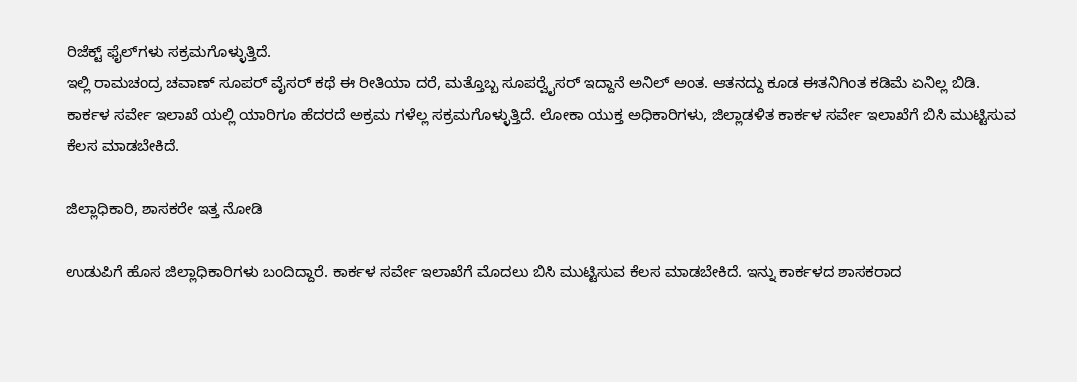ರಿಜೆಕ್ಟ್ ಫೈಲ್‍ಗಳು ಸಕ್ರಮಗೊಳ್ಳುತ್ತಿದೆ.
ಇಲ್ಲಿ ರಾಮಚಂದ್ರ ಚವಾಣ್ ಸೂಪರ್ ವೈಸರ್ ಕಥೆ ಈ ರೀತಿಯಾ ದರೆ, ಮತ್ತೊಬ್ಬ ಸೂಪರ್‍ವೈಸರ್ ಇದ್ದಾನೆ ಅನಿಲ್ ಅಂತ. ಆತನದ್ದು ಕೂಡ ಈತನಿಗಿಂತ ಕಡಿಮೆ ಏನಿಲ್ಲ ಬಿಡಿ. ಕಾರ್ಕಳ ಸರ್ವೇ ಇಲಾಖೆ ಯಲ್ಲಿ ಯಾರಿಗೂ ಹೆದರದೆ ಅಕ್ರಮ ಗಳೆಲ್ಲ ಸಕ್ರಮಗೊಳ್ಳುತ್ತಿದೆ. ಲೋಕಾ ಯುಕ್ತ ಅಧಿಕಾರಿಗಳು, ಜಿಲ್ಲಾಡಳಿತ ಕಾರ್ಕಳ ಸರ್ವೇ ಇಲಾಖೆಗೆ ಬಿಸಿ ಮುಟ್ಟಿಸುವ ಕೆಲಸ ಮಾಡಬೇಕಿದೆ.

ಜಿಲ್ಲಾಧಿಕಾರಿ, ಶಾಸಕರೇ ಇತ್ತ ನೋಡಿ

ಉಡುಪಿಗೆ ಹೊಸ ಜಿಲ್ಲಾಧಿಕಾರಿಗಳು ಬಂದಿದ್ದಾರೆ. ಕಾರ್ಕಳ ಸರ್ವೇ ಇಲಾಖೆಗೆ ಮೊದಲು ಬಿಸಿ ಮುಟ್ಟಿಸುವ ಕೆಲಸ ಮಾಡಬೇಕಿದೆ. ಇನ್ನು ಕಾರ್ಕಳದ ಶಾಸಕರಾದ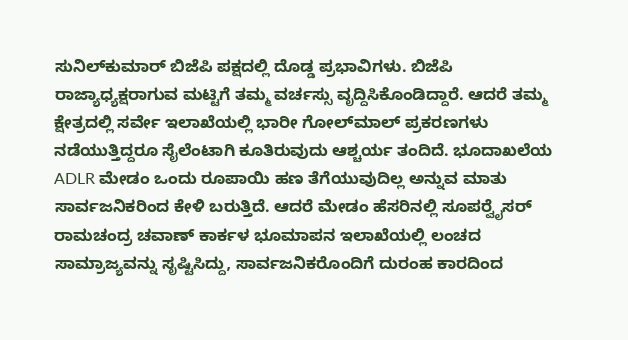ಸುನಿಲ್‍ಕುಮಾರ್ ಬಿಜೆಪಿ ಪಕ್ಷದಲ್ಲಿ ದೊಡ್ಡ ಪ್ರಭಾವಿಗಳು. ಬಿಜೆಪಿ ರಾಜ್ಯಾಧ್ಯಕ್ಷರಾಗುವ ಮಟ್ಟಿಗೆ ತಮ್ಮ ವರ್ಚಸ್ಸು ವೃದ್ದಿಸಿಕೊಂಡಿದ್ದಾರೆ. ಆದರೆ ತಮ್ಮ ಕ್ಷೇತ್ರದಲ್ಲಿ ಸರ್ವೇ ಇಲಾಖೆಯಲ್ಲಿ ಭಾರೀ ಗೋಲ್‍ಮಾಲ್ ಪ್ರಕರಣಗಳು ನಡೆಯುತ್ತಿದ್ದರೂ ಸೈಲೆಂಟಾಗಿ ಕೂತಿರುವುದು ಆಶ್ಚರ್ಯ ತಂದಿದೆ. ಭೂದಾಖಲೆಯ ADLR ಮೇಡಂ ಒಂದು ರೂಪಾಯಿ ಹಣ ತೆಗೆಯುವುದಿಲ್ಲ ಅನ್ನುವ ಮಾತು ಸಾರ್ವಜನಿಕರಿಂದ ಕೇಳಿ ಬರುತ್ತಿದೆ. ಆದರೆ ಮೇಡಂ ಹೆಸರಿನಲ್ಲಿ ಸೂಪರ್‍ವೈಸರ್ ರಾಮಚಂದ್ರ ಚವಾಣ್ ಕಾರ್ಕಳ ಭೂಮಾಪನ ಇಲಾಖೆಯಲ್ಲಿ ಲಂಚದ ಸಾಮ್ರಾಜ್ಯವನ್ನು ಸೃಷ್ಟಿಸಿದ್ದು, ಸಾರ್ವಜನಿಕರೊಂದಿಗೆ ದುರಂಹ ಕಾರದಿಂದ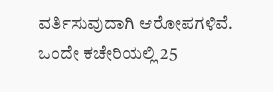ವರ್ತಿಸುವುದಾಗಿ ಆರೋಪಗಳಿವೆ. ಒಂದೇ ಕಚೇರಿಯಲ್ಲಿ 25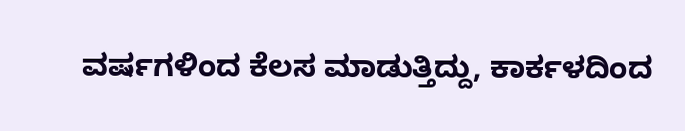ವರ್ಷಗಳಿಂದ ಕೆಲಸ ಮಾಡುತ್ತಿದ್ದು, ಕಾರ್ಕಳದಿಂದ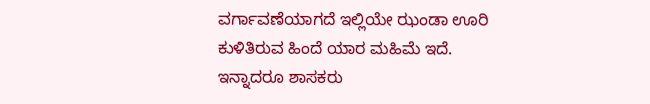ವರ್ಗಾವಣೆಯಾಗದೆ ಇಲ್ಲಿಯೇ ಝಂಡಾ ಊರಿ ಕುಳಿತಿರುವ ಹಿಂದೆ ಯಾರ ಮಹಿಮೆ ಇದೆ. ಇನ್ನಾದರೂ ಶಾಸಕರು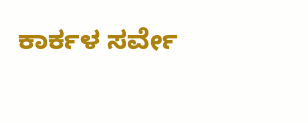ಕಾರ್ಕಳ ಸರ್ವೇ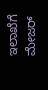ಇಲಾಖೆಗೆ ಮೇಜರ್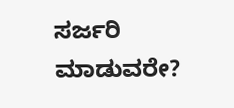ಸರ್ಜರಿ ಮಾಡುವರೇ?